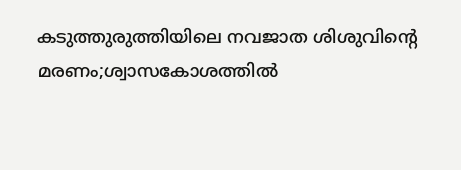കടുത്തുരുത്തിയിലെ നവജാത ശിശുവിന്റെ മരണം;ശ്വാസകോശത്തില്‍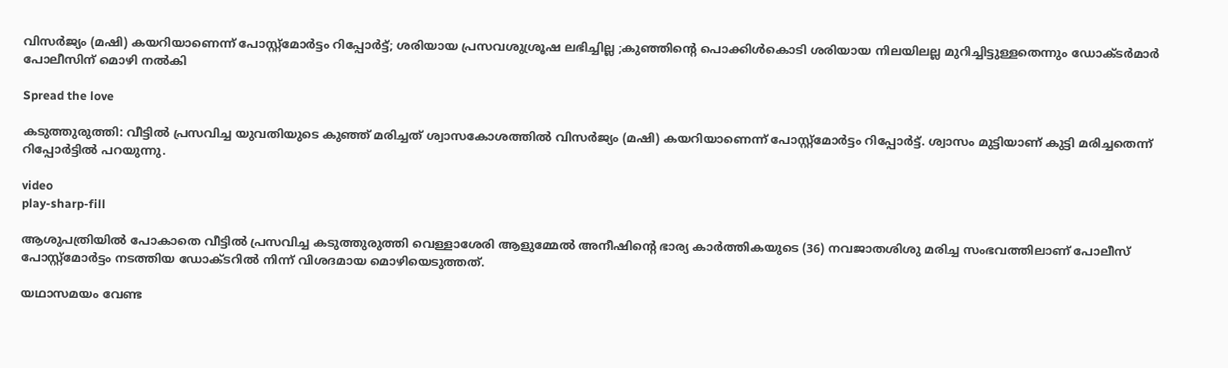വിസര്‍ജ്യം (മഷി) കയറിയാണെന്ന് പോസ്റ്റ്മോര്‍ട്ടം റിപ്പോര്‍ട്ട്; ശരിയായ പ്രസവശുശ്രൂഷ ലഭിച്ചില്ല ;കുഞ്ഞിന്‍റെ പൊക്കിള്‍കൊടി ശരിയായ നിലയിലല്ല മുറിച്ചിട്ടുള്ളതെന്നും ഡോക്ടർമാർ പോലീസിന് മൊഴി നല്‍കി

Spread the love

കടുത്തുരുത്തി: വീട്ടില്‍ പ്രസവിച്ച യുവതിയുടെ കുഞ്ഞ് മരിച്ചത് ശ്വാസകോശത്തില്‍ വിസര്‍ജ്യം (മഷി) കയറിയാണെന്ന് പോസ്റ്റ്മോര്‍ട്ടം റിപ്പോര്‍ട്ട്. ശ്വാസം മുട്ടിയാണ് കുട്ടി മരിച്ചതെന്ന് റിപ്പോര്‍ട്ടില്‍ പറയുന്നു.

video
play-sharp-fill

ആശുപത്രിയില്‍ പോകാതെ വീട്ടില്‍ പ്രസവിച്ച കടുത്തുരുത്തി വെള്ളാശേരി ആളുമ്മേല്‍ അനീഷിന്‍റെ ഭാര്യ കാര്‍ത്തികയുടെ (36) നവജാതശിശു മരിച്ച സംഭവത്തിലാണ് പോലീസ് പോസ്റ്റ്മോര്‍ട്ടം നടത്തിയ ഡോക്ടറില്‍ നിന്ന് വിശദമായ മൊഴിയെടുത്തത്.

യഥാസമയം വേണ്ട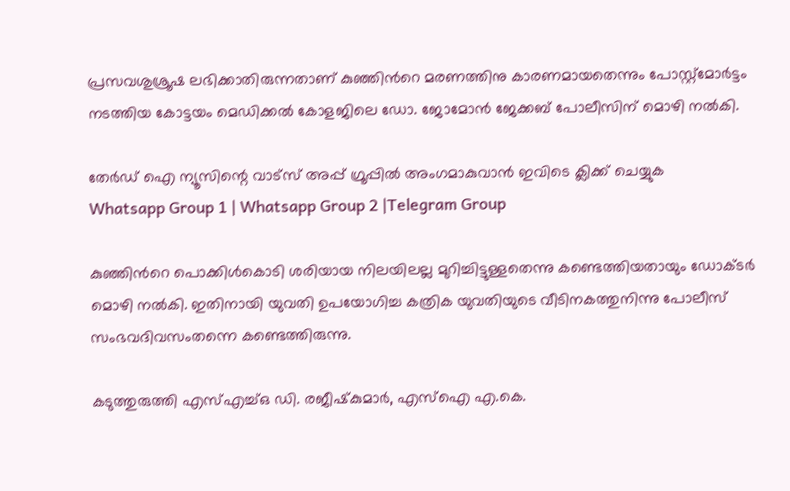പ്രസവശുശ്രൂഷ ലഭിക്കാതിരുന്നതാണ് കുഞ്ഞിന്‍റെ മരണത്തിനു കാരണമായതെന്നും പോസ്റ്റ്മോര്‍ട്ടം നടത്തിയ കോട്ടയം മെഡിക്കല്‍ കോളജിലെ ഡോ. ജോമോന്‍ ജേക്കബ് പോലീസിന് മൊഴി നല്‍കി.

തേർഡ് ഐ ന്യൂസിന്റെ വാട്സ് അപ്പ് ഗ്രൂപ്പിൽ അംഗമാകുവാൻ ഇവിടെ ക്ലിക്ക് ചെയ്യുക
Whatsapp Group 1 | Whatsapp Group 2 |Telegram Group

കുഞ്ഞിന്‍റെ പൊക്കിള്‍കൊടി ശരിയായ നിലയിലല്ല മുറിച്ചിട്ടുള്ളതെന്നു കണ്ടെത്തിയതായും ഡോക്‌ടര്‍ മൊഴി നല്‍കി. ഇതിനായി യുവതി ഉപയോഗിച്ച കത്രിക യുവതിയുടെ വീടിനകത്തുനിന്നു പോലീസ് സംഭവദിവസംതന്നെ കണ്ടെത്തിരുന്നു.

കടുത്തുരുത്തി എസ്എച്ച്ഒ ഡി. രജീഷ്‌കുമാര്‍, എസ്ഐ എ.കെ.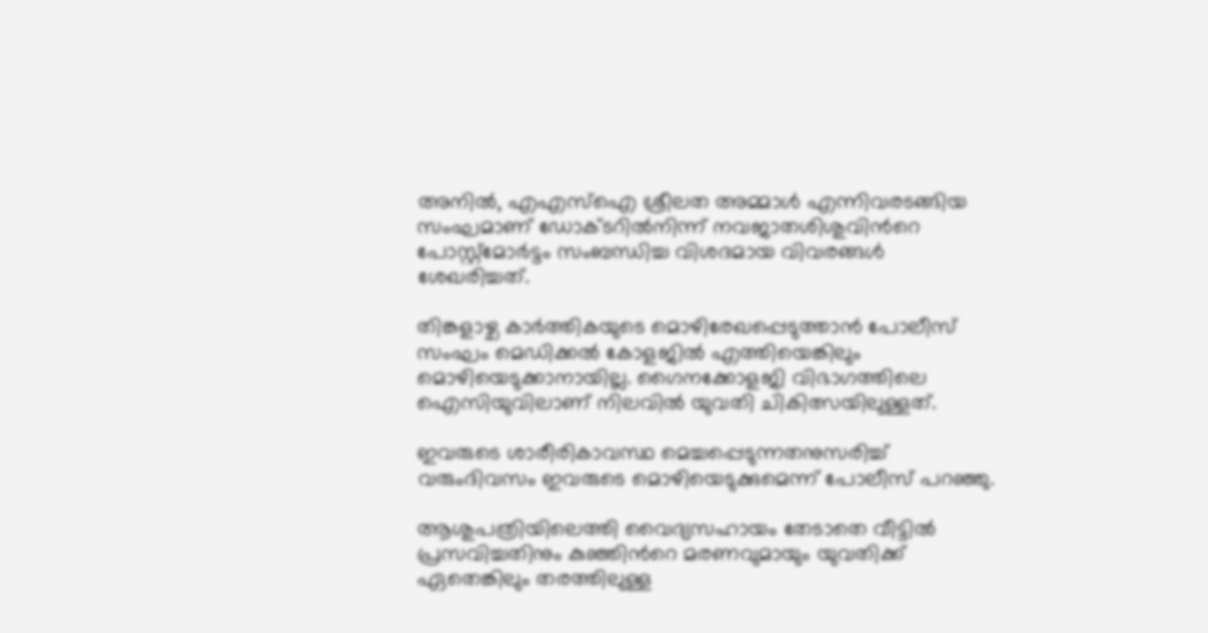അനില്‍, എഎസ്ഐ ശ്രീലത അമ്മാള്‍ എന്നിവരടങ്ങിയ സംഘമാണ് ഡോക്ടറില്‍നിന്ന് നവജാതശിശുവിന്‍റെ പോസ്റ്റ്മോര്‍ട്ടം സംബന്ധിച്ച വിശദമായ വിവരങ്ങള്‍ ശേഖരിച്ചത്.

തിങ്കളാഴ്ച കാര്‍ത്തികയുടെ മൊഴിരേഖപ്പെടുത്താന്‍ പോലീസ് സംഘം മെഡിക്കല്‍ കോളജില്‍ എത്തിയെങ്കിലും മൊഴിയെടുക്കാനായില്ല. ഗൈനക്കോളജി വിഭാഗത്തിലെ ഐസിയുവിലാണ് നിലവില്‍ യുവതി ചികിത്സയിലുള്ളത്.

ഇവരുടെ ശാരീരികാവസ്ഥ മെച്ചപ്പെടുന്നതനുസരിച്ച് വരുംദിവസം ഇവരുടെ മൊഴിയെടുക്കുമെന്ന് പോലീസ് പറഞ്ഞു.

ആശുപത്രിയിലെത്തി വൈദ്യസഹായം തേടാതെ വീട്ടില്‍ പ്രസവിച്ചതിനും കുഞ്ഞിന്‍റെ മരണവുമായും യുവതിക്ക് ഏതെങ്കിലും തരത്തിലുള്ള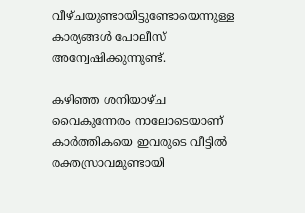വീഴ്ചയുണ്ടായിട്ടുണ്ടോയെന്നുള്ള കാര്യങ്ങള്‍ പോലീസ് അന്വേഷിക്കുന്നുണ്ട്.

കഴിഞ്ഞ ശനിയാഴ്ച വൈകുന്നേരം നാലോടെയാണ് കാര്‍ത്തികയെ ഇവരുടെ വീട്ടില്‍ രക്തസ്രാവമുണ്ടായി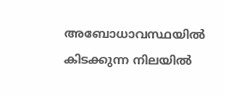അബോധാവസ്ഥയില്‍ കിടക്കുന്ന നിലയില്‍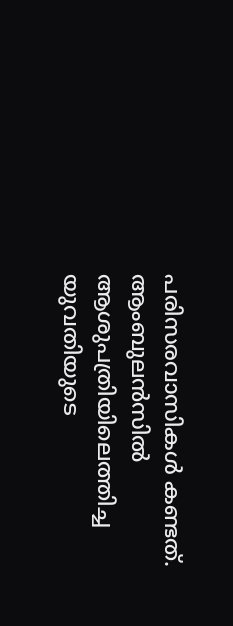പരിസരവാസികള്‍ കണ്ടത്. ആംബുലന്‍സില്‍ ആശുപത്രിയിലെത്തിച്ച യുവതിയുടെ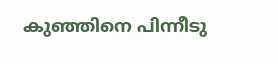കുഞ്ഞിനെ പിന്നീടു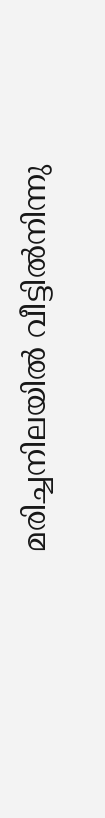മരിച്ചനിലയില്‍ വീട്ടിൽനിന്നു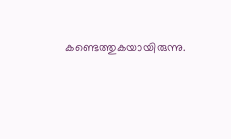കണ്ടെത്തുകയായിരുന്നു.